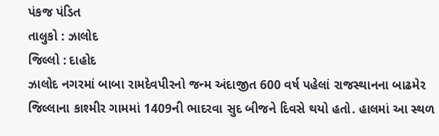પંકજ પંડિત
તાલુકો : ઝાલોદ
જિલ્લો : દાહોદ
ઝાલોદ નગરમાં બાબા રામદેવપીરનો જન્મ અંદાજીત 600 વર્ષ પહેલાં રાજસ્થાનના બાઢમેર જિલ્લાના કાશ્મીર ગામમાં 1409ની ભાદરવા સુદ બીજને દિવસે થયો હતો. હાલમાં આ સ્થળ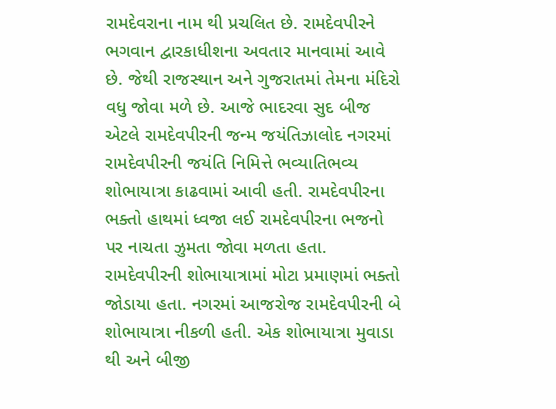રામદેવરાના નામ થી પ્રચલિત છે. રામદેવપીરને ભગવાન દ્વારકાધીશના અવતાર માનવામાં આવે છે. જેથી રાજસ્થાન અને ગુજરાતમાં તેમના મંદિરો વધુ જોવા મળે છે. આજે ભાદરવા સુદ બીજ એટલે રામદેવપીરની જન્મ જયંતિઝાલોદ નગરમાં રામદેવપીરની જયંતિ નિમિત્તે ભવ્યાતિભવ્ય શોભાયાત્રા કાઢવામાં આવી હતી. રામદેવપીરના ભક્તો હાથમાં ધ્વજા લઈ રામદેવપીરના ભજનો પર નાચતા ઝુમતા જોવા મળતા હતા. રામદેવપીરની શોભાયાત્રામાં મોટા પ્રમાણમાં ભક્તો જોડાયા હતા. નગરમાં આજરોજ રામદેવપીરની બે શોભાયાત્રા નીકળી હતી. એક શોભાયાત્રા મુવાડા થી અને બીજી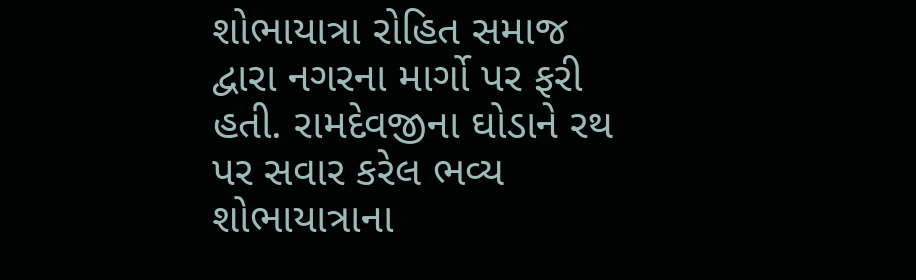શોભાયાત્રા રોહિત સમાજ દ્વારા નગરના માર્ગો પર ફરી હતી. રામદેવજીના ઘોડાને રથ પર સવાર કરેલ ભવ્ય શોભાયાત્રાના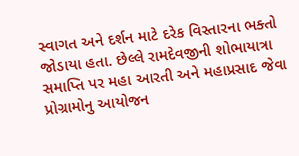સ્વાગત અને દર્શન માટે દરેક વિસ્તારના ભક્તો જોડાયા હતા. છેલ્લે રામદેવજીની શોભાયાત્રા સમાપ્તિ પર મહા આરતી અને મહાપ્રસાદ જેવા પ્રોગ્રામોનુ આયોજન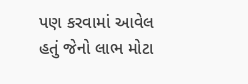પણ કરવામાં આવેલ હતું જેનો લાભ મોટા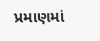પ્રમાણમાં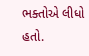ભક્તોએ લીધો હતો.